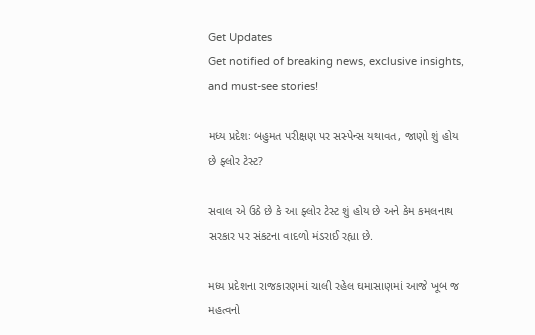Get Updates
Get notified of breaking news, exclusive insights, and must-see stories!

મધ્ય પ્રદેશઃ બહુમત પરીક્ષણ પર સસ્પેન્સ યથાવત, જાણો શું હોય છે ફ્લોર ટેસ્ટ?

સવાલ એ ઉઠે છે કે આ ફ્લોર ટેસ્ટ શું હોય છે અને કેમ કમલનાથ સરકાર પર સંકટના વાદળો મંડરાઈ રહ્યા છે.

મધ્ય પ્રદેશના રાજકારણમાં ચાલી રહેલ ઘમાસાણમાં આજે ખૂબ જ મહત્વનો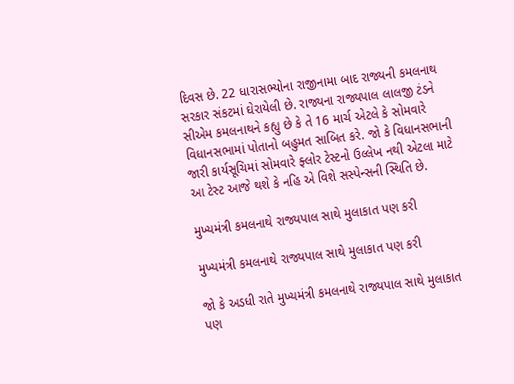દિવસ છે. 22 ધારાસભ્યોના રાજીનામા બાદ રાજ્યની કમલનાથ સરકાર સંકટમાં ઘેરાયેલી છે. રાજ્યના રાજ્યપાલ લાલજી ટંડને સીએમ કમલનાથને કહ્યુ છે કે તે 16 માર્ચ એટલે કે સોમવારે વિધાનસભામાં પોતાનો બહુમત સાબિત કરે. જો કે વિધાનસભાની જારી કાર્યસૂચિમાં સોમવારે ફ્લોર ટેસ્ટનો ઉલ્લેખ નથી એટલા માટે આ ટેસ્ટ આજે થશે કે નહિ એ વિશે સસ્પેન્સની સ્થિતિ છે.

મુખ્યમંત્રી કમલનાથે રાજ્યપાલ સાથે મુલાકાત પણ કરી

મુખ્યમંત્રી કમલનાથે રાજ્યપાલ સાથે મુલાકાત પણ કરી

જો કે અડધી રાતે મુખ્યમંત્રી કમલનાથે રાજ્યપાલ સાથે મુલાકાત પણ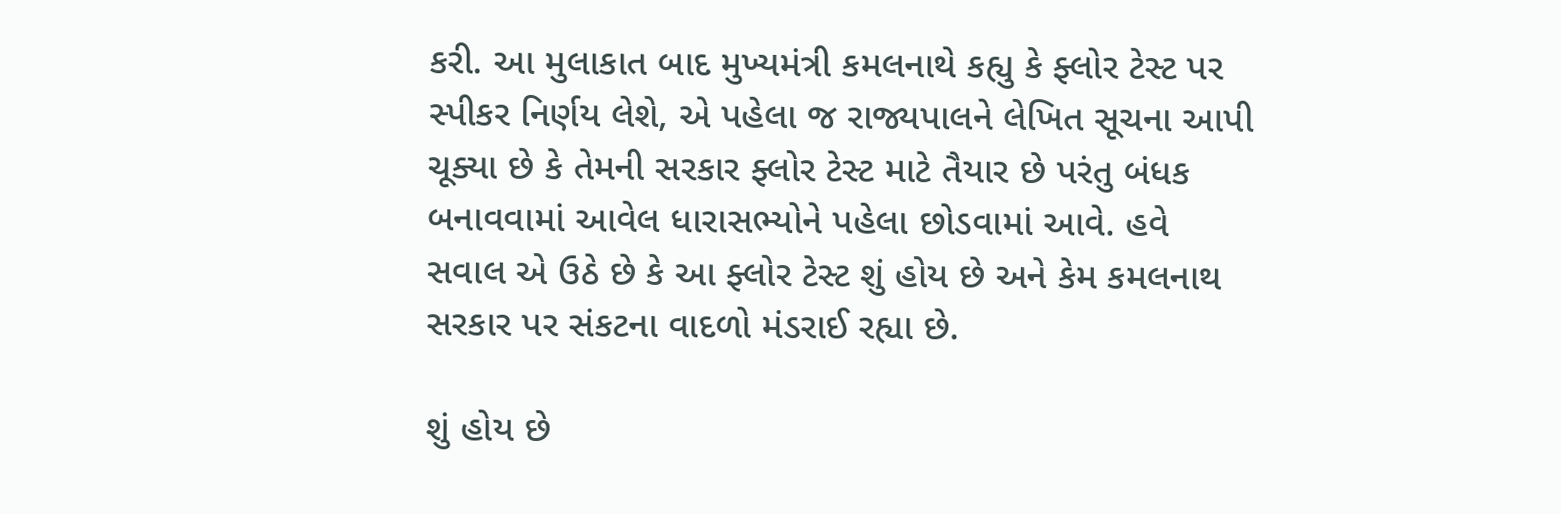કરી. આ મુલાકાત બાદ મુખ્યમંત્રી કમલનાથે કહ્યુ કે ફ્લોર ટેસ્ટ પર સ્પીકર નિર્ણય લેશે, એ પહેલા જ રાજ્યપાલને લેખિત સૂચના આપી ચૂક્યા છે કે તેમની સરકાર ફ્લોર ટેસ્ટ માટે તૈયાર છે પરંતુ બંધક બનાવવામાં આવેલ ધારાસભ્યોને પહેલા છોડવામાં આવે. હવે સવાલ એ ઉઠે છે કે આ ફ્લોર ટેસ્ટ શું હોય છે અને કેમ કમલનાથ સરકાર પર સંકટના વાદળો મંડરાઈ રહ્યા છે.

શું હોય છે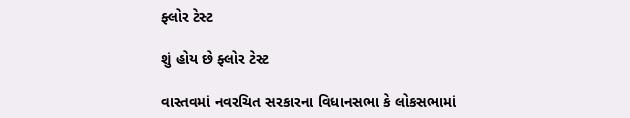ફ્લોર ટેસ્ટ

શું હોય છે ફ્લોર ટેસ્ટ

વાસ્તવમાં નવરચિત સરકારના વિધાનસભા કે લોકસભામાં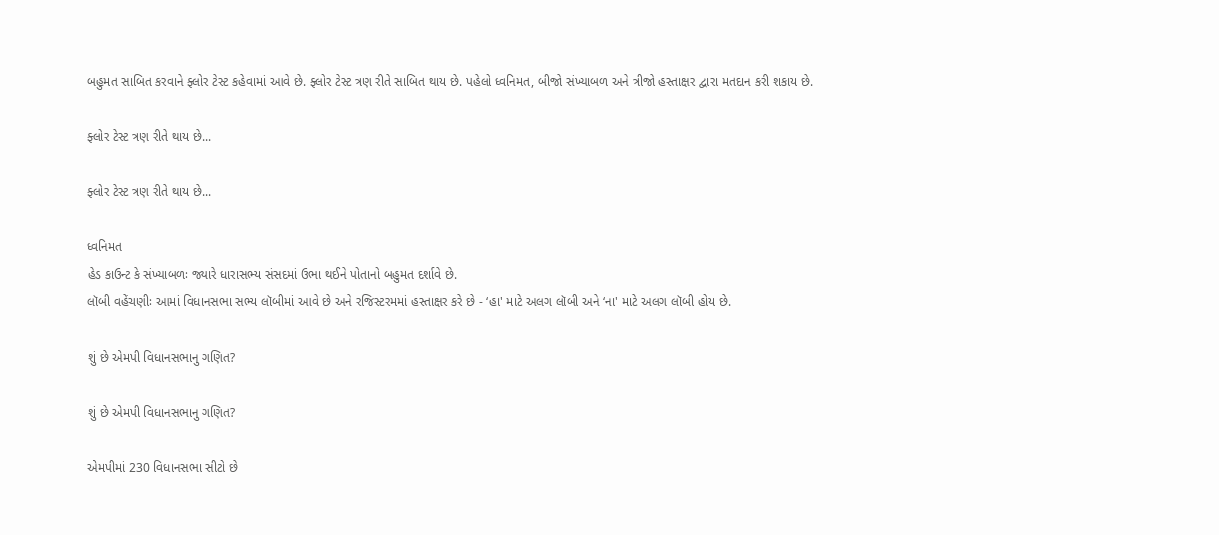બહુમત સાબિત કરવાને ફ્લોર ટેસ્ટ કહેવામાં આવે છે. ફ્લોર ટેસ્ટ ત્રણ રીતે સાબિત થાય છે. પહેલો ધ્વનિમત, બીજો સંખ્યાબળ અને ત્રીજો હસ્તાક્ષર દ્વારા મતદાન કરી શકાય છે.

ફ્લોર ટેસ્ટ ત્રણ રીતે થાય છે...

ફ્લોર ટેસ્ટ ત્રણ રીતે થાય છે...

ધ્વનિમત
હેડ કાઉન્ટ કે સંખ્યાબળઃ જ્યારે ધારાસભ્ય સંસદમાં ઉભા થઈને પોતાનો બહુમત દર્શાવે છે.
લૉબી વહેંચણીઃ આમાં વિધાનસભા સભ્ય લૉબીમાં આવે છે અને રજિસ્ટરમમાં હસ્તાક્ષર કરે છે - ‘હા' માટે અલગ લૉબી અને ‘ના' માટે અલગ લૉબી હોય છે.

શું છે એમપી વિધાનસભાનુ ગણિત?

શું છે એમપી વિધાનસભાનુ ગણિત?

એમપીમાં 230 વિધાનસભા સીટો છે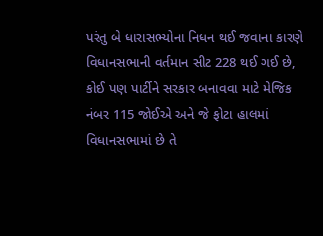પરંતુ બે ધારાસભ્યોના નિધન થઈ જવાના કારણે વિધાનસભાની વર્તમાન સીટ 228 થઈ ગઈ છે, કોઈ પણ પાર્ટીને સરકાર બનાવવા માટે મેજિક નંબર 115 જોઈએ અને જે ફોટા હાલમાં વિધાનસભામાં છે તે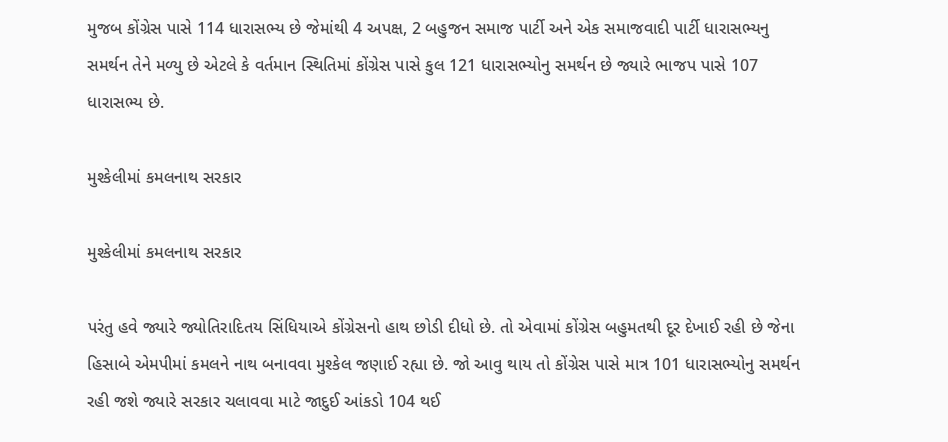મુજબ કોંગ્રેસ પાસે 114 ધારાસભ્ય છે જેમાંથી 4 અપક્ષ, 2 બહુજન સમાજ પાર્ટી અને એક સમાજવાદી પાર્ટી ધારાસભ્યનુ સમર્થન તેને મળ્યુ છે એટલે કે વર્તમાન સ્થિતિમાં કોંગ્રેસ પાસે કુલ 121 ધારાસભ્યોનુ સમર્થન છે જ્યારે ભાજપ પાસે 107 ધારાસભ્ય છે.

મુશ્કેલીમાં કમલનાથ સરકાર

મુશ્કેલીમાં કમલનાથ સરકાર

પરંતુ હવે જ્યારે જ્યોતિરાદિતય સિંધિયાએ કોંગ્રેસનો હાથ છોડી દીધો છે. તો એવામાં કોંગ્રેસ બહુમતથી દૂર દેખાઈ રહી છે જેના હિસાબે એમપીમાં કમલને નાથ બનાવવા મુશ્કેલ જણાઈ રહ્યા છે. જો આવુ થાય તો કોંગ્રેસ પાસે માત્ર 101 ધારાસભ્યોનુ સમર્થન રહી જશે જ્યારે સરકાર ચલાવવા માટે જાદુઈ આંકડો 104 થઈ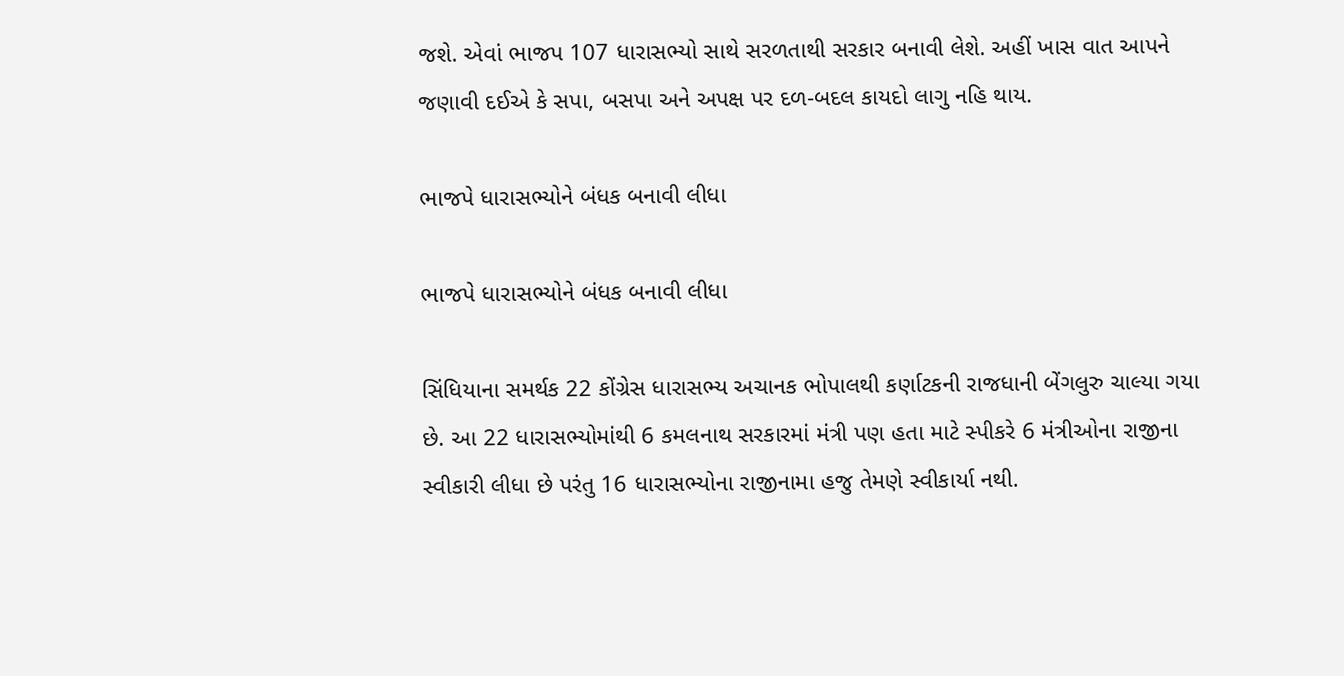જશે. એવાં ભાજપ 107 ધારાસભ્યો સાથે સરળતાથી સરકાર બનાવી લેશે. અહીં ખાસ વાત આપને જણાવી દઈએ કે સપા, બસપા અને અપક્ષ પર દળ-બદલ કાયદો લાગુ નહિ થાય.

ભાજપે ધારાસભ્યોને બંધક બનાવી લીધા

ભાજપે ધારાસભ્યોને બંધક બનાવી લીધા

સિંધિયાના સમર્થક 22 કોંગ્રેસ ધારાસભ્ય અચાનક ભોપાલથી કર્ણાટકની રાજધાની બેંગલુરુ ચાલ્યા ગયા છે. આ 22 ધારાસભ્યોમાંથી 6 કમલનાથ સરકારમાં મંત્રી પણ હતા માટે સ્પીકરે 6 મંત્રીઓના રાજીના સ્વીકારી લીધા છે પરંતુ 16 ધારાસભ્યોના રાજીનામા હજુ તેમણે સ્વીકાર્યા નથી.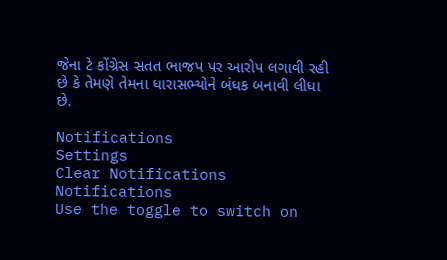જેના ટે કોંગ્રેસ સતત ભાજપ પર આરોપ લગાવી રહી છે કે તેમણે તેમના ધારાસભ્યોને બંધક બનાવી લીધા છે.

Notifications
Settings
Clear Notifications
Notifications
Use the toggle to switch on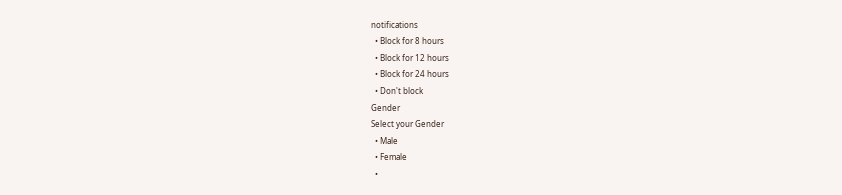notifications
  • Block for 8 hours
  • Block for 12 hours
  • Block for 24 hours
  • Don't block
Gender
Select your Gender
  • Male
  • Female
  •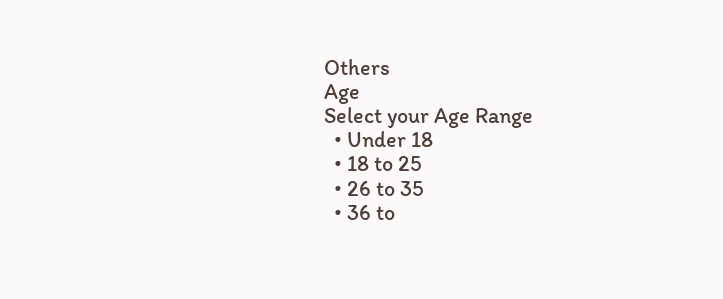Others
Age
Select your Age Range
  • Under 18
  • 18 to 25
  • 26 to 35
  • 36 to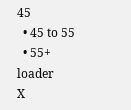45
  • 45 to 55
  • 55+
loader
X